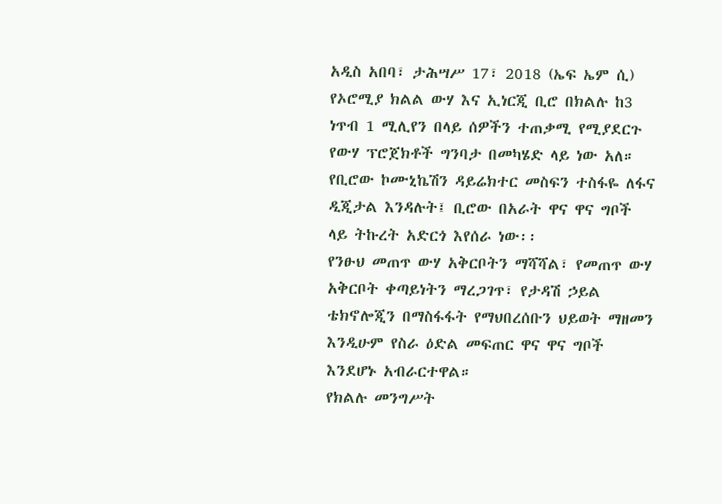አዲስ አበባ፣ ታሕሣሥ 17፣ 2018 (ኤፍ ኤም ሲ) የኦሮሚያ ክልል ውሃ እና ኢነርጂ ቢሮ በክልሉ ከ3 ነጥብ 1 ሚሊየን በላይ ሰዎችን ተጠቃሚ የሚያደርጉ የውሃ ፕሮጀክቶች ግንባታ በመካሄድ ላይ ነው አለ።
የቢሮው ኮሙኒኬሽን ዳይሬክተር መስፍን ተስፋዬ ለፋና ዲጂታል እንዳሉት፤ ቢሮው በአራት ዋና ዋና ግቦች ላይ ትኩረት አድርጎ እየሰራ ነው፡፡
የንፁህ መጠጥ ውሃ አቅርቦትን ማሻሻል፣ የመጠጥ ውሃ አቅርቦት ቀጣይነትን ማረጋገጥ፣ የታዳሽ ኃይል ቴክኖሎጂን በማስፋፋት የማህበረሰቡን ህይወት ማዘመን እንዲሁም የስራ ዕድል መፍጠር ዋና ዋና ግቦች እንደሆኑ አብራርተዋል።
የክልሉ መንግሥት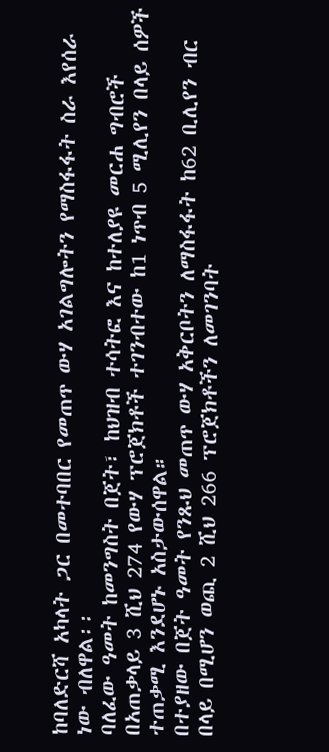ከባለድርሻ አካላት ጋር በመተባበር የመጠጥ ውሃ አገልግሎትን የማስፋፋት ስራ እየሰራ ነው ብለዋል፡፡
ባለፈው ዓመት ከመንግስት በጀት፣ ከህዝብ ተሳትፎ እና ከተለያዩ መርሐ ግብሮች በአጠቃላይ 3 ሺህ 274 የውሃ ፕሮጀክቶች ተገንብተው ከ1 ነጥብ 5 ሚሊየን በላይ ሰዎች ተጠቃሚ እንደሆኑ አስታውሰዋል።
በተያዘው በጀት ዓመት የንጹህ መጠጥ ውሃ አቅርቦትን ለማስፋፋት ከ62 ቢሊየን ብር በላይ በሚሆን ወጪ 2 ሺህ 266 ፕሮጀክቶችን ለመገንባት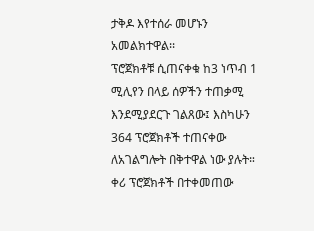ታቅዶ እየተሰራ መሆኑን አመልክተዋል፡፡
ፕሮጀክቶቹ ሲጠናቀቁ ከ3 ነጥብ 1 ሚሊየን በላይ ሰዎችን ተጠቃሚ እንደሚያደርጉ ገልጸው፤ እስካሁን 364 ፕሮጀክቶች ተጠናቀው ለአገልግሎት በቅተዋል ነው ያሉት።
ቀሪ ፕሮጀክቶች በተቀመጠው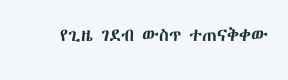የጊዜ ገደብ ውስጥ ተጠናቅቀው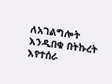ለአገልግሎት እንዲበቁ በትኩረት እየተሰራ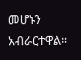መሆኑን አብራርተዋል።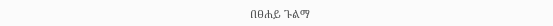በፀሐይ ጉልማ